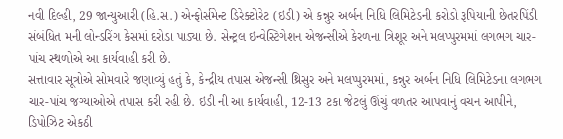નવી દિલ્હી, 29 જાન્યુઆરી (હિ.સ.) એન્ફોર્સમેન્ટ ડિરેક્ટોરેટ (ઇડી) એ કન્નુર અર્બન નિધિ લિમિટેડની કરોડો રૂપિયાની છેતરપિંડી સંબંધિત મની લોન્ડરિંગ કેસમાં દરોડા પાડ્યા છે. સેન્ટ્રલ ઇન્વેસ્ટિગેશન એજન્સીએ કેરળના ત્રિશૂર અને મલપ્પુરમમાં લગભગ ચાર-પાંચ સ્થળોએ આ કાર્યવાહી કરી છે.
સત્તાવાર સૂત્રોએ સોમવારે જણાવ્યું હતું કે, કેન્દ્રીય તપાસ એજન્સી થ્રિસુર અને મલપ્પુરમમાં, કન્નુર અર્બન નિધિ લિમિટેડના લગભગ ચાર-પાંચ જગ્યાઓએ તપાસ કરી રહી છે. ઇડી ની આ કાર્યવાહી, 12-13 ટકા જેટલું ઊંચું વળતર આપવાનું વચન આપીને, ડિપોઝિટ એકઠી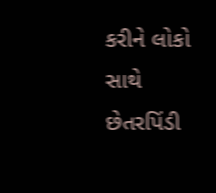કરીને લોકો સાથે છેતરપિંડી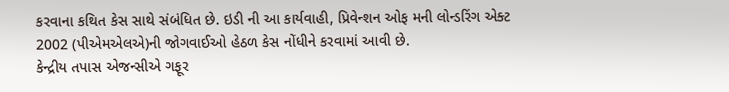કરવાના કથિત કેસ સાથે સંબંધિત છે. ઇડી ની આ કાર્યવાહી, પ્રિવેન્શન ઓફ મની લોન્ડરિંગ એક્ટ 2002 (પીએમએલએ)ની જોગવાઈઓ હેઠળ કેસ નોંધીને કરવામાં આવી છે.
કેન્દ્રીય તપાસ એજન્સીએ ગફૂર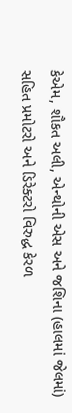કેએમ, શૌકત અલી, એન્થોની એસ અને જશિના (હાલમાં જેલમાં) સહિત પ્રમોટરો અને ડિરેક્ટરો વિરુદ્ધ કેરળ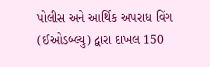પોલીસ અને આર્થિક અપરાધ વિંગ (ઈઓડબ્લ્યુ) દ્વારા દાખલ 150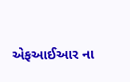એફઆઈઆર ના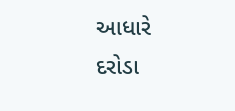આધારે દરોડા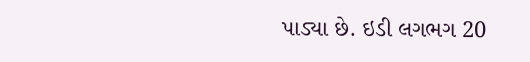પાડ્યા છે. ઇડી લગભગ 20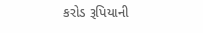કરોડ રૂપિયાની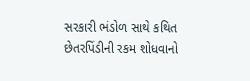સરકારી ભંડોળ સાથે કથિત છેતરપિંડીની રકમ શોધવાનો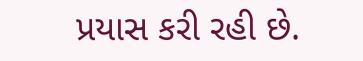પ્રયાસ કરી રહી છે.